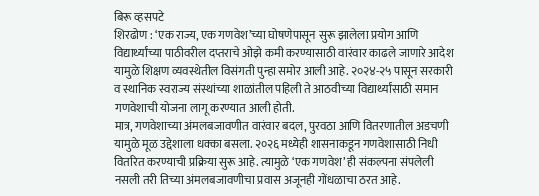बिरू व्हसपटे
शिरढोण : ‘एक राज्य, एक गणवेश’च्या घोषणेपासून सुरू झालेला प्रयोग आणि विद्यार्थ्यांच्या पाठीवरील दप्तराचे ओझे कमी करण्यासाठी वारंवार काढले जाणारे आदेश यामुळे शिक्षण व्यवस्थेतील विसंगती पुन्हा समोर आली आहे. २०२४-२५ पासून सरकारी व स्थानिक स्वराज्य संस्थांच्या शाळांतील पहिली ते आठवीच्या विद्यार्थ्यांसाठी समान गणवेशाची योजना लागू करण्यात आली होती.
मात्र, गणवेशाच्या अंमलबजावणीत वारंवार बदल, पुरवठा आणि वितरणातील अडचणी यामुळे मूळ उद्देशाला धक्का बसला. २०२६ मध्येही शासनाकडून गणवेशासाठी निधी वितरित करण्याची प्रक्रिया सुरू आहे. त्यामुळे ‘एक गणवेश’ ही संकल्पना संपलेली नसली तरी तिच्या अंमलबजावणीचा प्रवास अजूनही गोंधळाचा ठरत आहे.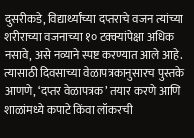दुसरीकडे, विद्यार्थ्यांच्या दप्तराचे वजन त्यांच्या शरीराच्या वजनाच्या १० टक्क्यांपेक्षा अधिक नसावे, असे नव्याने स्पष्ट करण्यात आले आहे. त्यासाठी दिवसाच्या वेळापत्रकानुसारच पुस्तके आणणे, ‘दप्तर वेळापत्रक’ तयार करणे आणि शाळांमध्ये कपाटे किंवा लॉकरची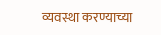व्यवस्था करण्याच्या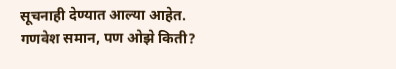सूचनाही देण्यात आल्या आहेत.
गणवेश समान, पण ओझे किती?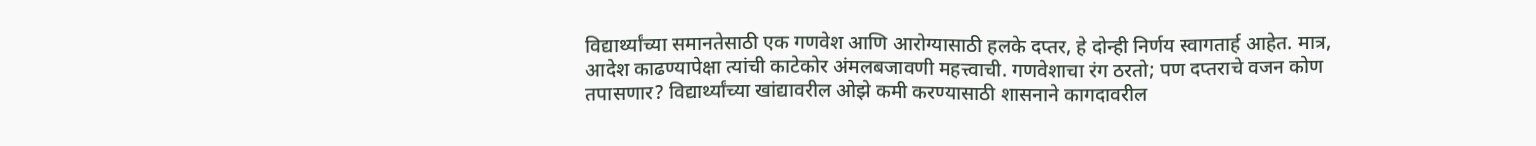विद्यार्थ्यांच्या समानतेसाठी एक गणवेश आणि आरोग्यासाठी हलके दप्तर, हे दोन्ही निर्णय स्वागतार्ह आहेत. मात्र, आदेश काढण्यापेक्षा त्यांची काटेकोर अंमलबजावणी महत्त्वाची. गणवेशाचा रंग ठरतो; पण दप्तराचे वजन कोण तपासणार? विद्यार्थ्यांच्या खांद्यावरील ओझे कमी करण्यासाठी शासनाने कागदावरील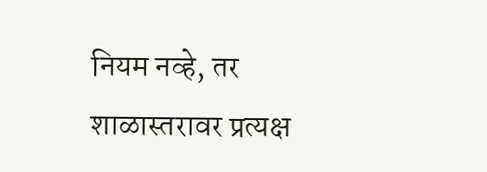नियम नव्हे, तर शाळास्तरावर प्रत्यक्ष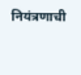नियंत्रणाची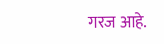गरज आहे.